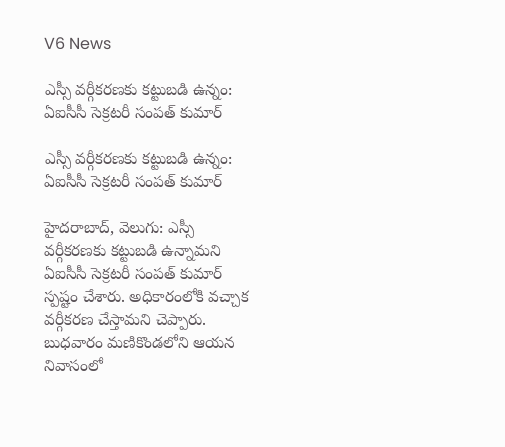V6 News

ఎస్సీ వర్గీకరణకు కట్టుబడి ఉన్నం: ఏఐసీసీ సెక్రటరీ సంపత్ కుమార్

ఎస్సీ వర్గీకరణకు కట్టుబడి ఉన్నం: ఏఐసీసీ సెక్రటరీ సంపత్ కుమార్

హైదరాబాద్, వెలుగు: ఎస్సీ వర్గీకరణకు కట్టుబడి ఉన్నామని ఏఐసీసీ సెక్రటరీ సంపత్ కుమార్ స్పష్టం చేశారు. అధికారంలోకి వచ్చాక వర్గీకరణ చేస్తామని చెప్పారు. బుధవారం మణికొండలోని ఆయన నివాసంలో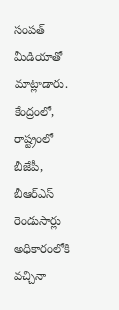సంపత్ మీడియాతో మాట్లాడారు. కేంద్రంలో, రాష్ట్రంలో బీజేపీ, బీఆర్ఎస్ రెండుసార్లు  అధికారంలోకి వచ్చినా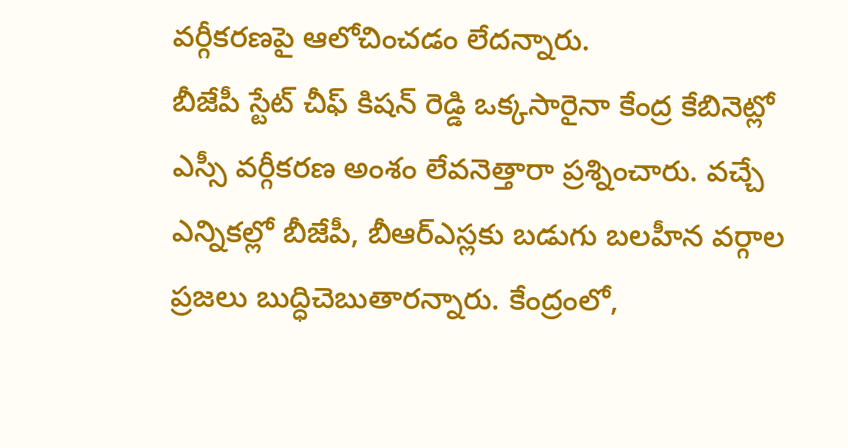వర్గీకరణపై ఆలోచించడం లేదన్నారు.
బీజేపీ స్టేట్ చీఫ్ కిషన్ రెడ్డి ఒక్కసారైనా కేంద్ర కేబినెట్లో ఎస్సీ వర్గీకరణ అంశం లేవనెత్తారా ప్రశ్నించారు. వచ్చే ఎన్నికల్లో బీజేపీ, బీఆర్ఎస్లకు బడుగు బలహీన వర్గాల ప్రజలు బుద్ధిచెబుతారన్నారు. కేంద్రంలో,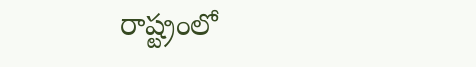రాష్ట్రంలో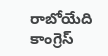రాబోయేది కాంగ్రెస్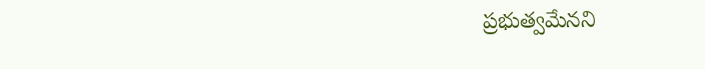ప్రభుత్వమేనని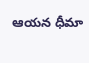ఆయన ధీమా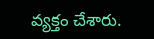వ్యక్తం చేశారు.